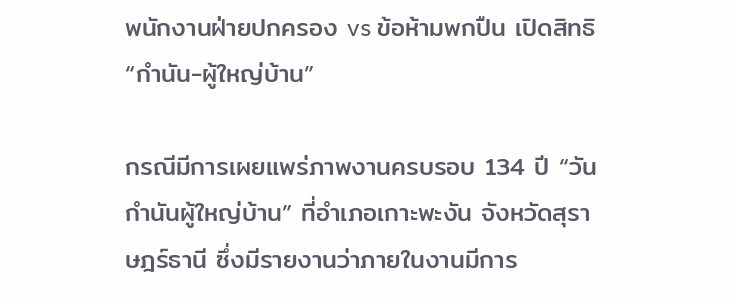พนักงานฝ่ายปกครอง vs ข้อห้ามพกปืน เปิดสิทธิ “กำนัน-ผู้ใหญ่บ้าน”

กรณีมีการเผยแพร่ภาพงานครบรอบ 134 ปี “วันกำนันผู้ใหญ่บ้าน” ที่อำเภอเกาะพะงัน จังหวัดสุราษฎร์ธานี ซึ่งมีรายงานว่าภายในงานมีการ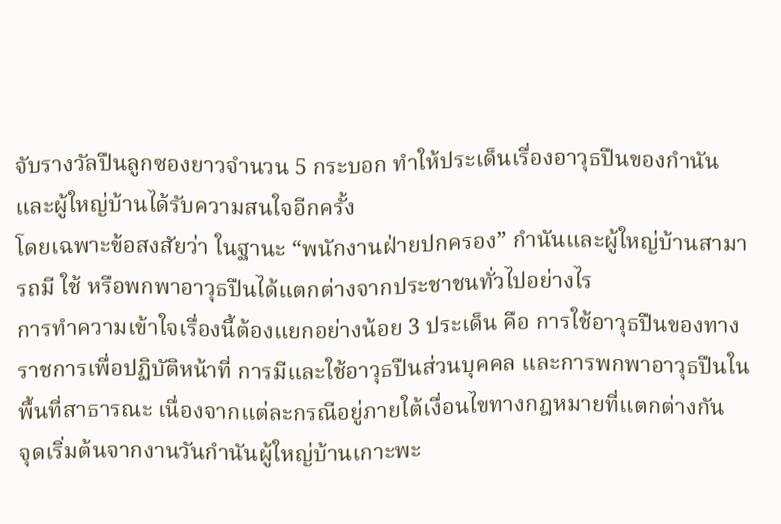จับรางวัลปืนลูกซองยาวจำนวน 5 กระบอก ทำให้ประเด็นเรื่องอาวุธปืนของกำนันและผู้ใหญ่บ้านได้รับความสนใจอีกครั้ง
โดยเฉพาะข้อสงสัยว่า ในฐานะ “พนักงานฝ่ายปกครอง” กำนันและผู้ใหญ่บ้านสามารถมี ใช้ หรือพกพาอาวุธปืนได้แตกต่างจากประชาชนทั่วไปอย่างไร
การทำความเข้าใจเรื่องนี้ต้องแยกอย่างน้อย 3 ประเด็น คือ การใช้อาวุธปืนของทางราชการเพื่อปฏิบัติหน้าที่ การมีและใช้อาวุธปืนส่วนบุคคล และการพกพาอาวุธปืนในพื้นที่สาธารณะ เนื่องจากแต่ละกรณีอยู่ภายใต้เงื่อนไขทางกฎหมายที่แตกต่างกัน
จุดเริ่มต้นจากงานวันกำนันผู้ใหญ่บ้านเกาะพะ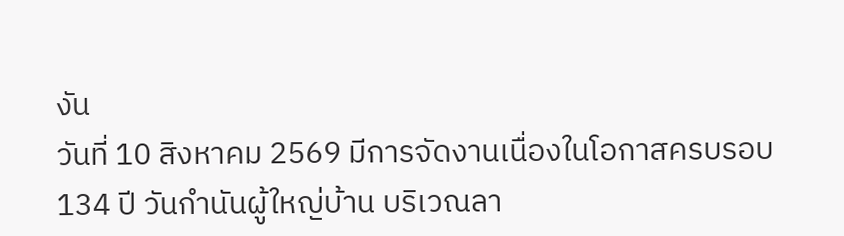งัน
วันที่ 10 สิงหาคม 2569 มีการจัดงานเนื่องในโอกาสครบรอบ 134 ปี วันกำนันผู้ใหญ่บ้าน บริเวณลา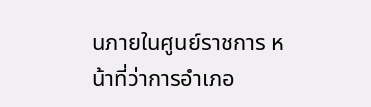นภายในศูนย์ราชการ หน้าที่ว่าการอำเภอ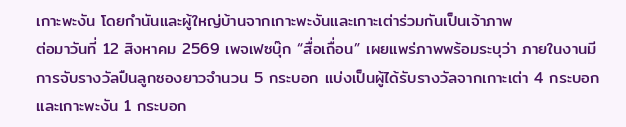เกาะพะงัน โดยกำนันและผู้ใหญ่บ้านจากเกาะพะงันและเกาะเต่าร่วมกันเป็นเจ้าภาพ
ต่อมาวันที่ 12 สิงหาคม 2569 เพจเฟซบุ๊ก “สื่อเถื่อน” เผยแพร่ภาพพร้อมระบุว่า ภายในงานมีการจับรางวัลปืนลูกซองยาวจำนวน 5 กระบอก แบ่งเป็นผู้ได้รับรางวัลจากเกาะเต่า 4 กระบอก และเกาะพะงัน 1 กระบอก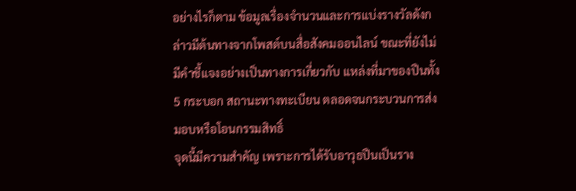อย่างไรก็ตาม ข้อมูลเรื่องจำนวนและการแบ่งรางวัลดังกล่าวมีต้นทางจากโพสต์บนสื่อสังคมออนไลน์ ขณะที่ยังไม่มีคำชี้แจงอย่างเป็นทางการเกี่ยวกับ แหล่งที่มาของปืนทั้ง 5 กระบอก สถานะทางทะเบียน ตลอดจนกระบวนการส่งมอบหรือโอนกรรมสิทธิ์
จุดนี้มีความสำคัญ เพราะการได้รับอาวุธปืนเป็นราง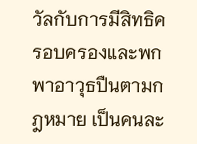วัลกับการมีสิทธิครอบครองและพกพาอาวุธปืนตามกฎหมาย เป็นคนละ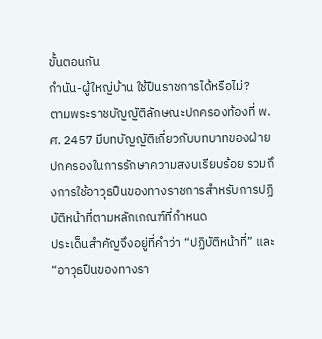ขั้นตอนกัน
กำนัน-ผู้ใหญ่บ้าน ใช้ปืนราชการได้หรือไม่?
ตามพระราชบัญญัติลักษณะปกครองท้องที่ พ.ศ. 2457 มีบทบัญญัติเกี่ยวกับบทบาทของฝ่ายปกครองในการรักษาความสงบเรียบร้อย รวมถึงการใช้อาวุธปืนของทางราชการสำหรับการปฏิบัติหน้าที่ตามหลักเกณฑ์ที่กำหนด
ประเด็นสำคัญจึงอยู่ที่คำว่า “ปฏิบัติหน้าที่” และ “อาวุธปืนของทางรา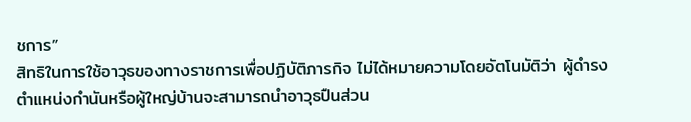ชการ”
สิทธิในการใช้อาวุธของทางราชการเพื่อปฏิบัติภารกิจ ไม่ได้หมายความโดยอัตโนมัติว่า ผู้ดำรงตำแหน่งกำนันหรือผู้ใหญ่บ้านจะสามารถนำอาวุธปืนส่วน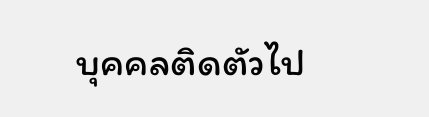บุคคลติดตัวไป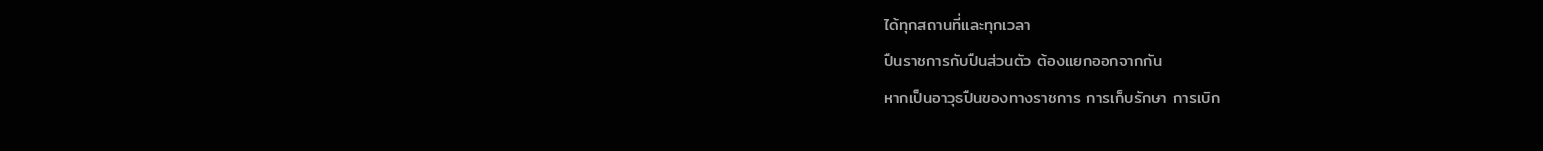ได้ทุกสถานที่และทุกเวลา
ปืนราชการกับปืนส่วนตัว ต้องแยกออกจากกัน
หากเป็นอาวุธปืนของทางราชการ การเก็บรักษา การเบิก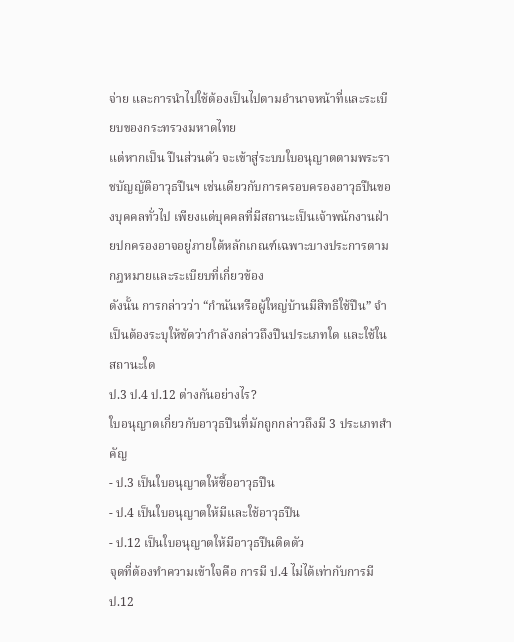จ่าย และการนำไปใช้ต้องเป็นไปตามอำนาจหน้าที่และระเบียบของกระทรวงมหาดไทย
แต่หากเป็น ปืนส่วนตัว จะเข้าสู่ระบบใบอนุญาตตามพระราชบัญญัติอาวุธปืนฯ เช่นเดียวกับการครอบครองอาวุธปืนของบุคคลทั่วไป เพียงแต่บุคคลที่มีสถานะเป็นเจ้าพนักงานฝ่ายปกครองอาจอยู่ภายใต้หลักเกณฑ์เฉพาะบางประการตามกฎหมายและระเบียบที่เกี่ยวข้อง
ดังนั้น การกล่าวว่า “กำนันหรือผู้ใหญ่บ้านมีสิทธิใช้ปืน” จำเป็นต้องระบุให้ชัดว่ากำลังกล่าวถึงปืนประเภทใด และใช้ในสถานะใด
ป.3 ป.4 ป.12 ต่างกันอย่างไร?
ใบอนุญาตเกี่ยวกับอาวุธปืนที่มักถูกกล่าวถึงมี 3 ประเภทสำคัญ
- ป.3 เป็นใบอนุญาตให้ซื้ออาวุธปืน
- ป.4 เป็นใบอนุญาตให้มีและใช้อาวุธปืน
- ป.12 เป็นใบอนุญาตให้มีอาวุธปืนติดตัว
จุดที่ต้องทำความเข้าใจคือ การมี ป.4 ไม่ได้เท่ากับการมี ป.12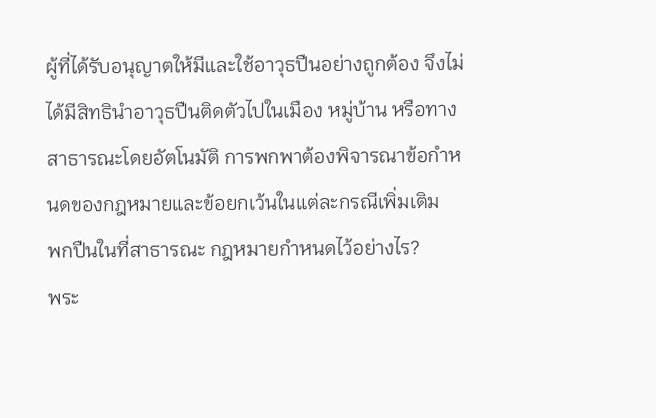ผู้ที่ได้รับอนุญาตให้มีและใช้อาวุธปืนอย่างถูกต้อง จึงไม่ได้มีสิทธินำอาวุธปืนติดตัวไปในเมือง หมู่บ้าน หรือทางสาธารณะโดยอัตโนมัติ การพกพาต้องพิจารณาข้อกำหนดของกฎหมายและข้อยกเว้นในแต่ละกรณีเพิ่มเติม
พกปืนในที่สาธารณะ กฎหมายกำหนดไว้อย่างไร?
พระ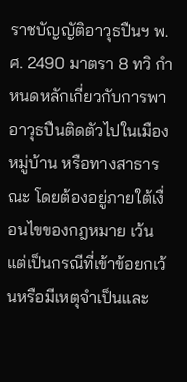ราชบัญญัติอาวุธปืนฯ พ.ศ. 2490 มาตรา 8 ทวิ กำหนดหลักเกี่ยวกับการพาอาวุธปืนติดตัวไปในเมือง หมู่บ้าน หรือทางสาธารณะ โดยต้องอยู่ภายใต้เงื่อนไขของกฎหมาย เว้นแต่เป็นกรณีที่เข้าข้อยกเว้นหรือมีเหตุจำเป็นและ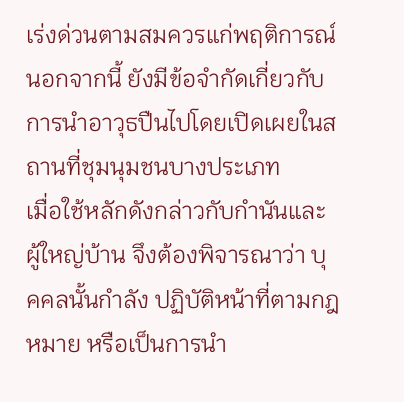เร่งด่วนตามสมควรแก่พฤติการณ์
นอกจากนี้ ยังมีข้อจำกัดเกี่ยวกับการนำอาวุธปืนไปโดยเปิดเผยในสถานที่ชุมนุมชนบางประเภท
เมื่อใช้หลักดังกล่าวกับกำนันและผู้ใหญ่บ้าน จึงต้องพิจารณาว่า บุคคลนั้นกำลัง ปฏิบัติหน้าที่ตามกฎหมาย หรือเป็นการนำ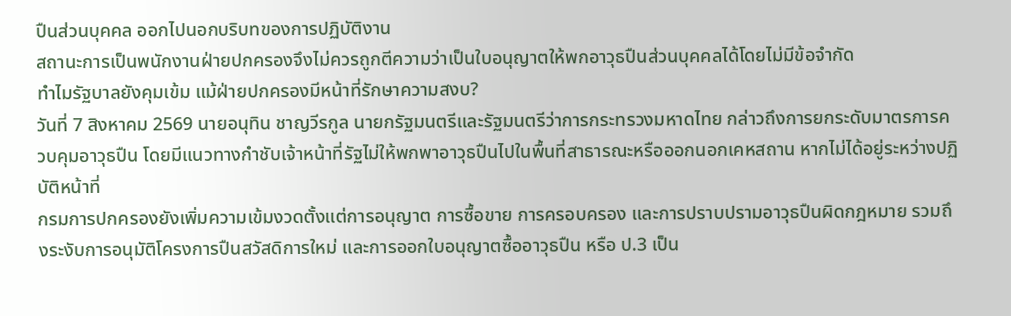ปืนส่วนบุคคล ออกไปนอกบริบทของการปฏิบัติงาน
สถานะการเป็นพนักงานฝ่ายปกครองจึงไม่ควรถูกตีความว่าเป็นใบอนุญาตให้พกอาวุธปืนส่วนบุคคลได้โดยไม่มีข้อจำกัด
ทำไมรัฐบาลยังคุมเข้ม แม้ฝ่ายปกครองมีหน้าที่รักษาความสงบ?
วันที่ 7 สิงหาคม 2569 นายอนุทิน ชาญวีรกูล นายกรัฐมนตรีและรัฐมนตรีว่าการกระทรวงมหาดไทย กล่าวถึงการยกระดับมาตรการควบคุมอาวุธปืน โดยมีแนวทางกำชับเจ้าหน้าที่รัฐไม่ให้พกพาอาวุธปืนไปในพื้นที่สาธารณะหรือออกนอกเคหสถาน หากไม่ได้อยู่ระหว่างปฏิบัติหน้าที่
กรมการปกครองยังเพิ่มความเข้มงวดตั้งแต่การอนุญาต การซื้อขาย การครอบครอง และการปราบปรามอาวุธปืนผิดกฎหมาย รวมถึงระงับการอนุมัติโครงการปืนสวัสดิการใหม่ และการออกใบอนุญาตซื้ออาวุธปืน หรือ ป.3 เป็น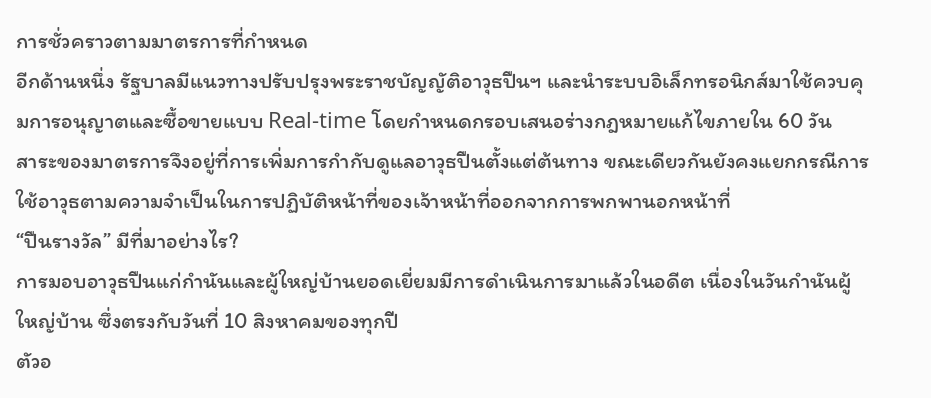การชั่วคราวตามมาตรการที่กำหนด
อีกด้านหนึ่ง รัฐบาลมีแนวทางปรับปรุงพระราชบัญญัติอาวุธปืนฯ และนำระบบอิเล็กทรอนิกส์มาใช้ควบคุมการอนุญาตและซื้อขายแบบ Real-time โดยกำหนดกรอบเสนอร่างกฎหมายแก้ไขภายใน 60 วัน
สาระของมาตรการจึงอยู่ที่การเพิ่มการกำกับดูแลอาวุธปืนตั้งแต่ต้นทาง ขณะเดียวกันยังคงแยกกรณีการใช้อาวุธตามความจำเป็นในการปฏิบัติหน้าที่ของเจ้าหน้าที่ออกจากการพกพานอกหน้าที่
“ปืนรางวัล” มีที่มาอย่างไร?
การมอบอาวุธปืนแก่กำนันและผู้ใหญ่บ้านยอดเยี่ยมมีการดำเนินการมาแล้วในอดีต เนื่องในวันกำนันผู้ใหญ่บ้าน ซึ่งตรงกับวันที่ 10 สิงหาคมของทุกปี
ตัวอ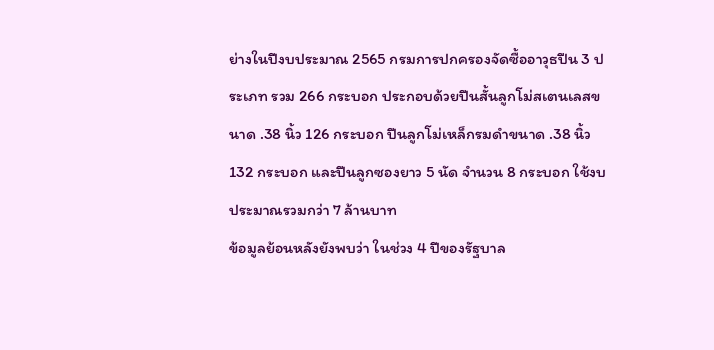ย่างในปีงบประมาณ 2565 กรมการปกครองจัดซื้ออาวุธปืน 3 ประเภท รวม 266 กระบอก ประกอบด้วยปืนสั้นลูกโม่สเตนเลสขนาด .38 นิ้ว 126 กระบอก ปืนลูกโม่เหล็กรมดำขนาด .38 นิ้ว 132 กระบอก และปืนลูกซองยาว 5 นัด จำนวน 8 กระบอก ใช้งบประมาณรวมกว่า 7 ล้านบาท
ข้อมูลย้อนหลังยังพบว่า ในช่วง 4 ปีของรัฐบาล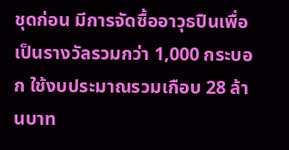ชุดก่อน มีการจัดซื้ออาวุธปืนเพื่อเป็นรางวัลรวมกว่า 1,000 กระบอก ใช้งบประมาณรวมเกือบ 28 ล้านบาท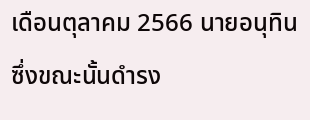เดือนตุลาคม 2566 นายอนุทิน ซึ่งขณะนั้นดำรง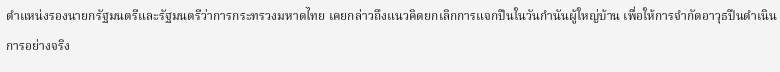ตำแหน่งรองนายกรัฐมนตรีและรัฐมนตรีว่าการกระทรวงมหาดไทย เคยกล่าวถึงแนวคิดยกเลิกการแจกปืนในวันกำนันผู้ใหญ่บ้าน เพื่อให้การจำกัดอาวุธปืนดำเนินการอย่างจริง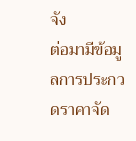จัง
ต่อมามีข้อมูลการประกวดราคาจัด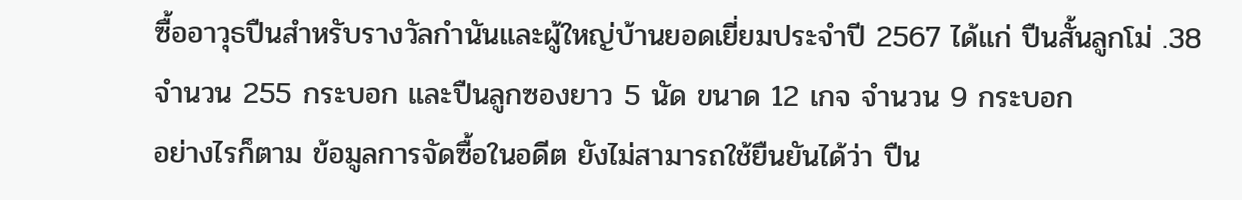ซื้ออาวุธปืนสำหรับรางวัลกำนันและผู้ใหญ่บ้านยอดเยี่ยมประจำปี 2567 ได้แก่ ปืนสั้นลูกโม่ .38 จำนวน 255 กระบอก และปืนลูกซองยาว 5 นัด ขนาด 12 เกจ จำนวน 9 กระบอก
อย่างไรก็ตาม ข้อมูลการจัดซื้อในอดีต ยังไม่สามารถใช้ยืนยันได้ว่า ปืน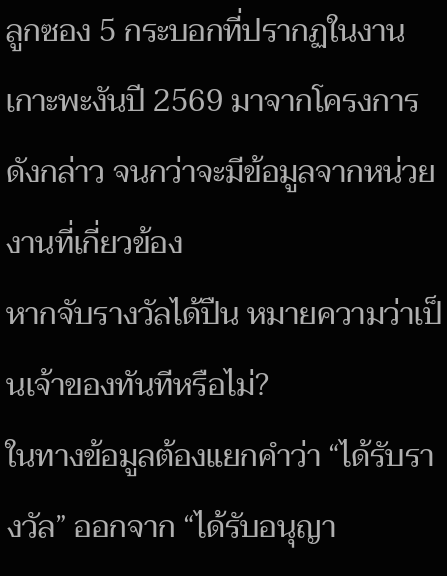ลูกซอง 5 กระบอกที่ปรากฏในงานเกาะพะงันปี 2569 มาจากโครงการดังกล่าว จนกว่าจะมีข้อมูลจากหน่วยงานที่เกี่ยวข้อง
หากจับรางวัลได้ปืน หมายความว่าเป็นเจ้าของทันทีหรือไม่?
ในทางข้อมูลต้องแยกคำว่า “ได้รับรางวัล” ออกจาก “ได้รับอนุญา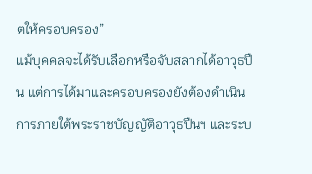ตให้ครอบครอง”
แม้บุคคลจะได้รับเลือกหรือจับสลากได้อาวุธปืน แต่การได้มาและครอบครองยังต้องดำเนินการภายใต้พระราชบัญญัติอาวุธปืนฯ และระบ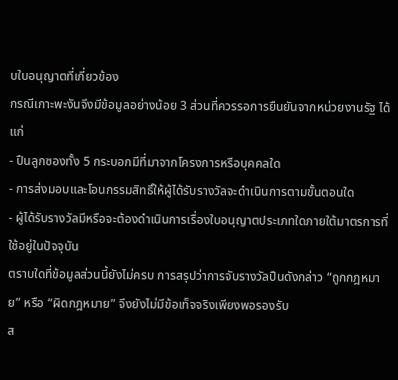บใบอนุญาตที่เกี่ยวข้อง
กรณีเกาะพะงันจึงมีข้อมูลอย่างน้อย 3 ส่วนที่ควรรอการยืนยันจากหน่วยงานรัฐ ได้แก่
- ปืนลูกซองทั้ง 5 กระบอกมีที่มาจากโครงการหรือบุคคลใด
- การส่งมอบและโอนกรรมสิทธิ์ให้ผู้ได้รับรางวัลจะดำเนินการตามขั้นตอนใด
- ผู้ได้รับรางวัลมีหรือจะต้องดำเนินการเรื่องใบอนุญาตประเภทใดภายใต้มาตรการที่ใช้อยู่ในปัจจุบัน
ตราบใดที่ข้อมูลส่วนนี้ยังไม่ครบ การสรุปว่าการจับรางวัลปืนดังกล่าว “ถูกกฎหมาย” หรือ “ผิดกฎหมาย” จึงยังไม่มีข้อเท็จจริงเพียงพอรองรับ
ส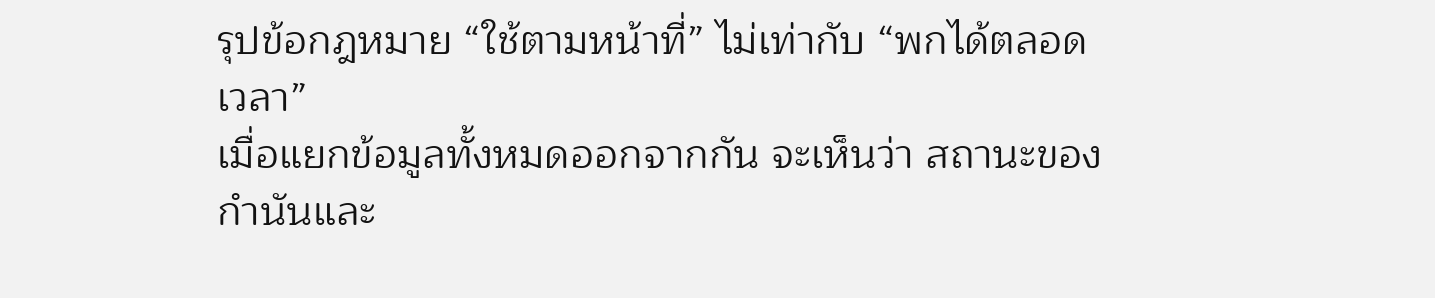รุปข้อกฎหมาย “ใช้ตามหน้าที่” ไม่เท่ากับ “พกได้ตลอดเวลา”
เมื่อแยกข้อมูลทั้งหมดออกจากกัน จะเห็นว่า สถานะของกำนันและ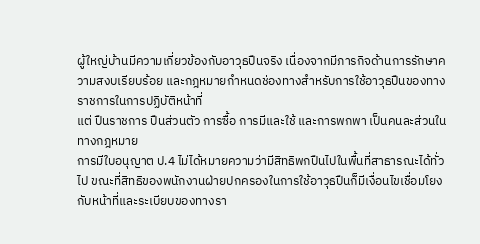ผู้ใหญ่บ้านมีความเกี่ยวข้องกับอาวุธปืนจริง เนื่องจากมีภารกิจด้านการรักษาความสงบเรียบร้อย และกฎหมายกำหนดช่องทางสำหรับการใช้อาวุธปืนของทางราชการในการปฏิบัติหน้าที่
แต่ ปืนราชการ ปืนส่วนตัว การซื้อ การมีและใช้ และการพกพา เป็นคนละส่วนในทางกฎหมาย
การมีใบอนุญาต ป.4 ไม่ได้หมายความว่ามีสิทธิพกปืนไปในพื้นที่สาธารณะได้ทั่วไป ขณะที่สิทธิของพนักงานฝ่ายปกครองในการใช้อาวุธปืนก็มีเงื่อนไขเชื่อมโยงกับหน้าที่และระเบียบของทางรา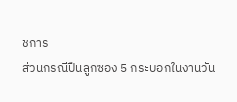ชการ
ส่วนกรณีปืนลูกซอง 5 กระบอกในงานวัน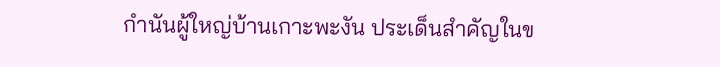กำนันผู้ใหญ่บ้านเกาะพะงัน ประเด็นสำคัญในข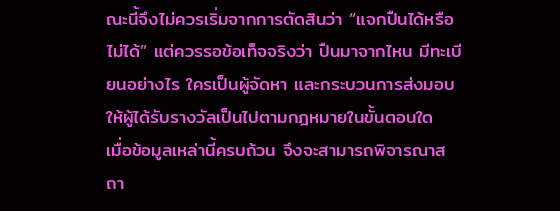ณะนี้จึงไม่ควรเริ่มจากการตัดสินว่า “แจกปืนได้หรือไม่ได้” แต่ควรรอข้อเท็จจริงว่า ปืนมาจากไหน มีทะเบียนอย่างไร ใครเป็นผู้จัดหา และกระบวนการส่งมอบให้ผู้ได้รับรางวัลเป็นไปตามกฎหมายในขั้นตอนใด
เมื่อข้อมูลเหล่านี้ครบถ้วน จึงจะสามารถพิจารณาสถา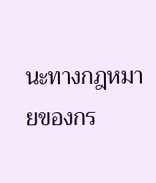นะทางกฎหมายของกร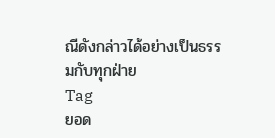ณีดังกล่าวได้อย่างเป็นธรรมกับทุกฝ่าย
Tag
ยอด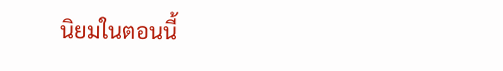นิยมในตอนนี้